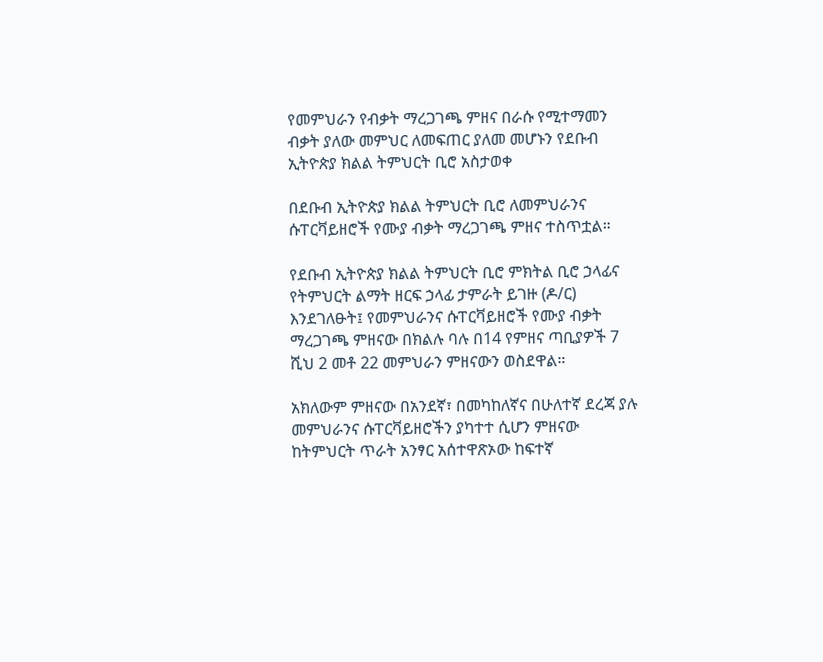የመምህራን የብቃት ማረጋገጫ ምዘና በራሱ የሚተማመን ብቃት ያለው መምህር ለመፍጠር ያለመ መሆኑን የደቡብ ኢትዮጵያ ክልል ትምህርት ቢሮ አስታወቀ

በደቡብ ኢትዮጵያ ክልል ትምህርት ቢሮ ለመምህራንና ሱፐርቫይዘሮች የሙያ ብቃት ማረጋገጫ ምዘና ተስጥቷል።

የደቡብ ኢትዮጵያ ክልል ትምህርት ቢሮ ምክትል ቢሮ ኃላፊና የትምህርት ልማት ዘርፍ ኃላፊ ታምራት ይገዙ (ዶ/ር) እንደገለፁት፤ የመምህራንና ሱፐርቫይዘሮች የሙያ ብቃት ማረጋገጫ ምዘናው በክልሉ ባሉ በ14 የምዘና ጣቢያዎች 7 ሺህ 2 መቶ 22 መምህራን ምዘናውን ወስደዋል።

አክለውም ምዘናው በአንደኛ፣ በመካከለኛና በሁለተኛ ደረጃ ያሉ መምህራንና ሱፐርቫይዘሮችን ያካተተ ሲሆን ምዘናው ከትምህርት ጥራት አንፃር አሰተዋጽኦው ከፍተኛ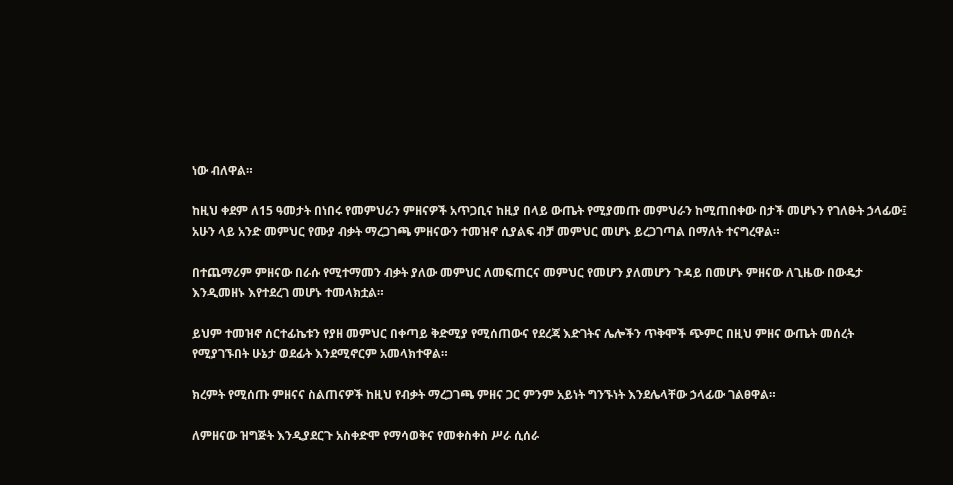ነው ብለዋል።

ከዚህ ቀደም ለ15 ዓመታት በነበሩ የመምህራን ምዘናዎች አጥጋቢና ከዚያ በላይ ውጤት የሚያመጡ መምህራን ከሚጠበቀው በታች መሆኑን የገለፁት ኃላፊው፤ አሁን ላይ አንድ መምህር የሙያ ብቃት ማረጋገጫ ምዘናውን ተመዝኖ ሲያልፍ ብቻ መምህር መሆኑ ይረጋገጣል በማለት ተናግረዋል።

በተጨማሪም ምዘናው በራሱ የሚተማመን ብቃት ያለው መምህር ለመፍጠርና መምህር የመሆን ያለመሆን ጉዳይ በመሆኑ ምዘናው ለጊዜው በውዴታ እንዲመዘኑ እየተደረገ መሆኑ ተመላክቷል።

ይህም ተመዝኖ ሰርተፊኬቱን የያዘ መምህር በቀጣይ ቅድሚያ የሚሰጠውና የደረጃ እድገትና ሌሎችን ጥቅሞች ጭምር በዚህ ምዘና ውጤት መሰረት የሚያገኙበት ሁኔታ ወደፊት እንደሚኖርም አመላክተዋል።

ክረምት የሚሰጡ ምዘናና ስልጠናዎች ከዚህ የብቃት ማረጋገጫ ምዘና ጋር ምንም አይነት ግንኙነት እንደሌላቸው ኃላፊው ገልፀዋል።

ለምዘናው ዝግጅት እንዲያደርጉ አስቀድሞ የማሳወቅና የመቀስቀስ ሥራ ሲሰራ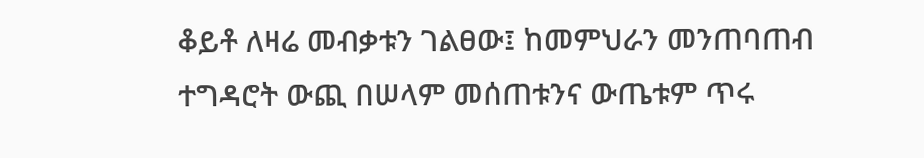ቆይቶ ለዛሬ መብቃቱን ገልፀው፤ ከመምህራን መንጠባጠብ ተግዳሮት ውጪ በሠላም መሰጠቱንና ውጤቱም ጥሩ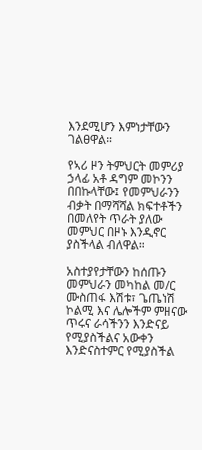እንደሚሆን እምነታቸውን ገልፀዋል።

የኣሪ ዞን ትምህርት መምሪያ ኃላፊ አቶ ዳግም መኮንን በበኩላቸው፤ የመምህራንን ብቃት በማሻሻል ክፍተቶችን በመለየት ጥራት ያለው መምህር በዞኑ እንዲኖር ያስችላል ብለዋል።

አስተያየታቸውን ከሰጡን መምህራን መካከል መ/ር ሙስጠፋ እሽቱ፣ ጌጤነሽ ኮልሚ እና ሌሎችም ምዘናው ጥሩና ራሳችንን እንድናይ የሚያስችልና አውቀን እንድናስተምር የሚያስችል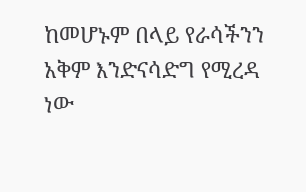ከመሆኑም በላይ የራሳችንን አቅም እንድናሳድግ የሚረዳ ነው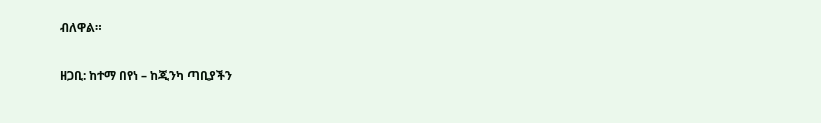ብለዋል።

ዘጋቢ: ከተማ በየነ – ከጂንካ ጣቢያችን